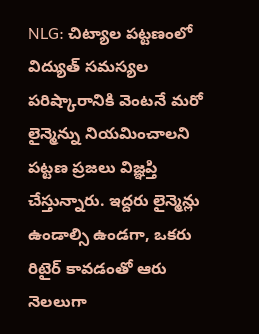NLG: చిట్యాల పట్టణంలో విద్యుత్ సమస్యల పరిష్కారానికి వెంటనే మరో లైన్మెన్ను నియమించాలని పట్టణ ప్రజలు విజ్ఞప్తి చేస్తున్నారు. ఇద్దరు లైన్మెన్లు ఉండాల్సి ఉండగా, ఒకరు రిటైర్ కావడంతో ఆరు నెలలుగా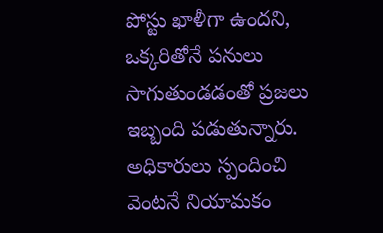పోస్టు ఖాళీగా ఉందని, ఒక్కరితోనే పనులు సాగుతుండడంతో ప్రజలు ఇబ్బంది పడుతున్నారు. అధికారులు స్పందించి వెంటనే నియామకం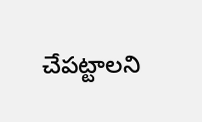చేపట్టాలని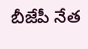బీజేపీ నేత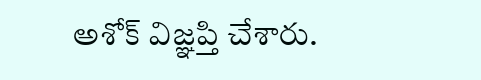అశోక్ విజ్ఞప్తి చేశారు.